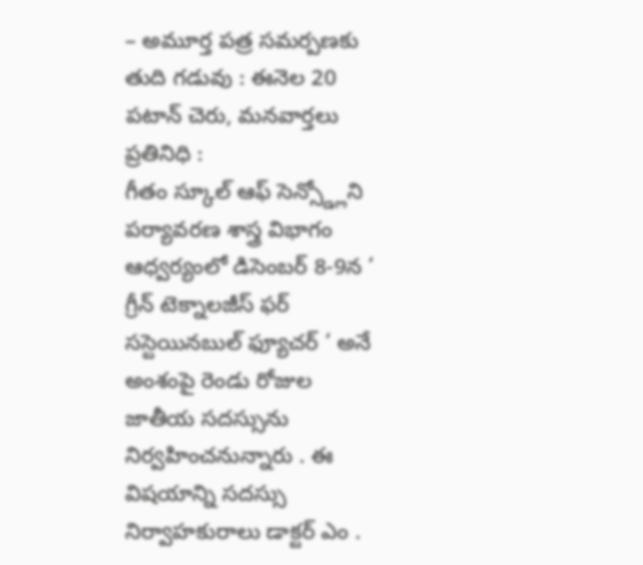– అమూర్త పత్ర సమర్పణకు తుది గడువు : ఈనెల 20
పటాన్ చెరు, మనవార్తలు ప్రతినిధి :
గీతం స్కూల్ ఆఫ్ సెన్స్డ్లోని పర్యావరణ శాస్త్ర విభాగం ఆధ్వర్యంలో డిసెంబర్ 8-9న ‘ గ్రీన్ టెక్నాలజీస్ ఫర్ సస్టెయినబుల్ ఫ్యూచర్ ‘ అనే అంశంపై రెండు రోజుల జాతీయ సదస్సును నిర్వహించనున్నారు . ఈ విషయాన్ని సదస్సు నిర్వాహకురాలు డాక్టర్ ఎం .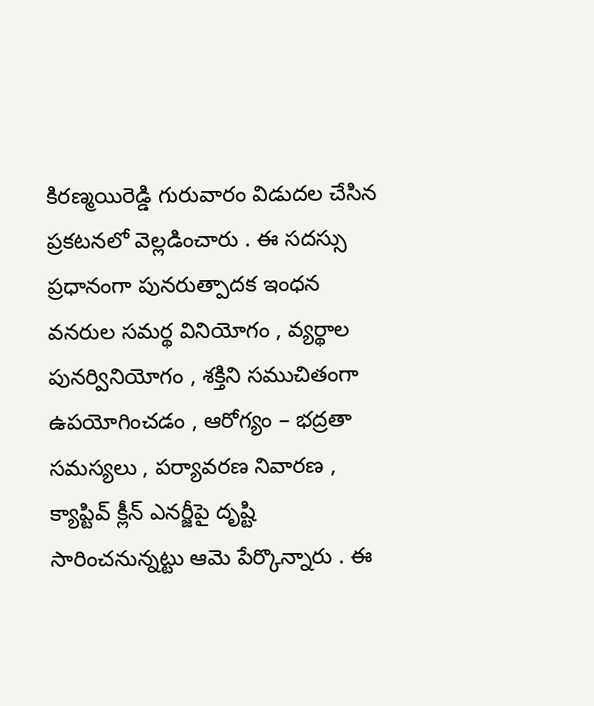కిరణ్మయిరెడ్డి గురువారం విడుదల చేసిన ప్రకటనలో వెల్లడించారు . ఈ సదస్సు ప్రధానంగా పునరుత్పాదక ఇంధన వనరుల సమర్థ వినియోగం , వ్యర్థాల పునర్వినియోగం , శక్తిని సముచితంగా ఉపయోగించడం , ఆరోగ్యం – భద్రతా సమస్యలు , పర్యావరణ నివారణ , క్యాప్టివ్ క్లీన్ ఎనర్జీపై దృష్టి సారించనున్నట్టు ఆమె పేర్కొన్నారు . ఈ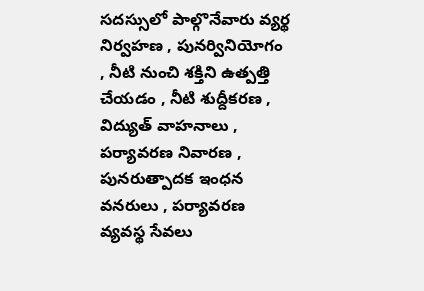సదస్సులో పాల్గొనేవారు వ్యర్థ నిర్వహణ , పునర్వినియోగం , నీటి నుంచి శక్తిని ఉత్పత్తి చేయడం , నీటి శుద్దీకరణ , విద్యుత్ వాహనాలు , పర్యావరణ నివారణ , పునరుత్పాదక ఇంధన వనరులు , పర్యావరణ వ్యవస్థ సేవలు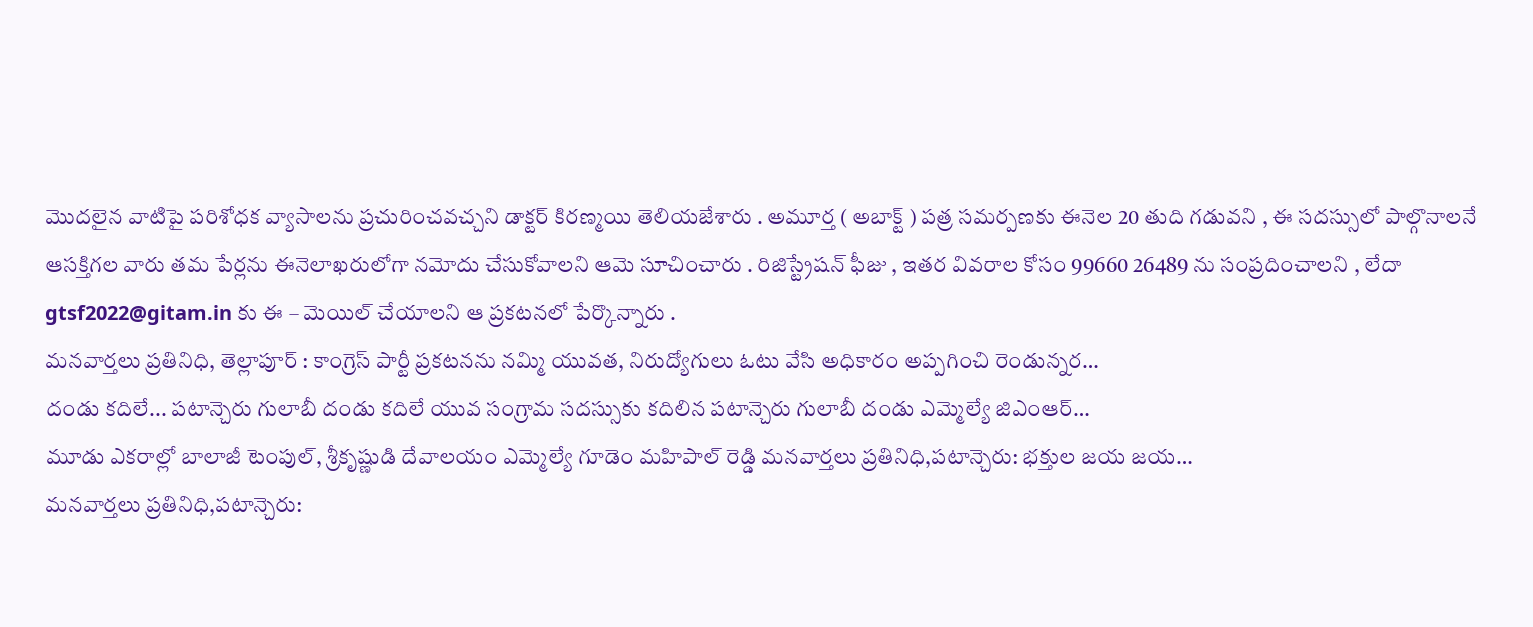మొదలైన వాటిపై పరిశోధక వ్యాసాలను ప్రచురించవచ్చని డాక్టర్ కిరణ్మయి తెలియజేశారు . అమూర్త ( అబాక్ట్ ) పత్ర సమర్పణకు ఈనెల 20 తుది గడువని , ఈ సదస్సులో పాల్గొనాలనే ఆసక్తిగల వారు తమ పేర్లను ఈనెలాఖరులోగా నమోదు చేసుకోవాలని ఆమె సూచించారు . రిజిస్ట్రేషన్ ఫీజు , ఇతర వివరాల కోసం 99660 26489 ను సంప్రదించాలని , లేదా gtsf2022@gitam.in కు ఈ – మెయిల్ చేయాలని ఆ ప్రకటనలో పేర్కొన్నారు .
మనవార్తలు ప్రతినిధి, తెల్లాపూర్ : కాంగ్రెస్ పార్టీ ప్రకటనను నమ్మి యువత, నిరుద్యోగులు ఓటు వేసి అధికారం అప్పగించి రెండున్నర…
దండు కదిలే... పటాన్చెరు గులాబీ దండు కదిలే యువ సంగ్రామ సదస్సుకు కదిలిన పటాన్చెరు గులాబీ దండు ఎమ్మెల్యే జిఎంఆర్…
మూడు ఎకరాల్లో బాలాజీ టెంపుల్, శ్రీకృష్ణుడి దేవాలయం ఎమ్మెల్యే గూడెం మహిపాల్ రెడ్డి మనవార్తలు ప్రతినిధి,పటాన్చెరు: భక్తుల జయ జయ…
మనవార్తలు ప్రతినిధి,పటాన్చెరు: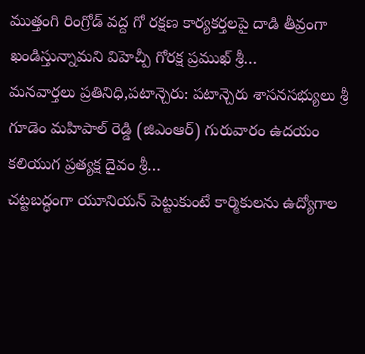ముత్తంగి రింగ్రోడ్ వద్ద గో రక్షణ కార్యకర్తలపై దాడి తీవ్రంగా ఖండిస్తున్నామని విహెచ్పీ గోరక్ష ప్రముఖ్ శ్రీ…
మనవార్తలు ప్రతినిధి,పటాన్చెరు: పటాన్చెరు శాసనసభ్యులు శ్రీ గూడెం మహిపాల్ రెడ్డి (జిఎంఆర్) గురువారం ఉదయం కలియుగ ప్రత్యక్ష దైవం శ్రీ…
చట్టబద్ధంగా యూనియన్ పెట్టుకుంటే కార్మికులను ఉద్యోగాల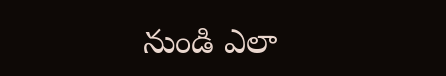నుండి ఎలా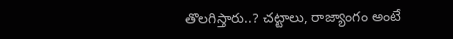తొలగిస్తారు..? చట్టాలు, రాజ్యాంగం అంటే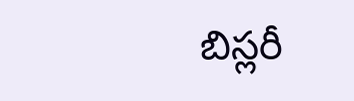బిస్లరీ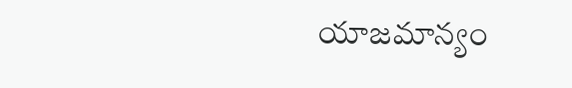యాజమాన్యం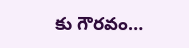కు గౌరవం…